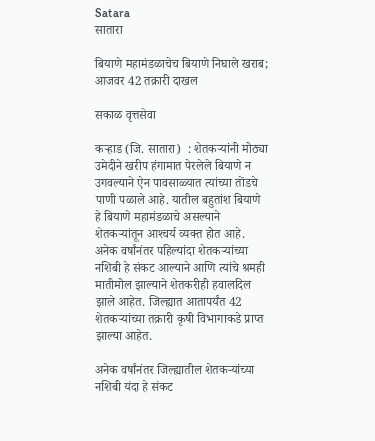Satara
सातारा

बियाणे महामंडळाचेच बियाणे निघाले खराब; आजवर 42 तक्रारी दाखल

सकाळ वृत्तसेवा

कऱ्हाड (जि. सातारा)  : शेतकऱ्यांनी मोठ्या उमेदीने खरीप हंगामात पेरलेले बियाणे न उगवल्याने ऐन पावसाळ्यात त्यांच्या तोंडचे पाणी पळाले आहे. यातील बहुतांश बियाणे हे बियाणे महामंडळाचे असल्याने शेतकऱ्यांतून आश्‍चर्य व्यक्त होत आहे. अनेक वर्षांनंतर पहिल्यांदा शेतकऱ्यांच्या नशिबी हे संकट आल्याने आणि त्यांचे श्रमही मातीमोल झाल्याने शेतकरीही हवालदिल झाले आहेत. जिल्ह्यात आतापर्यंत 42 शेतकऱ्यांच्या तक्रारी कृषी विभागाकडे प्राप्त झाल्या आहेत.

अनेक वर्षांनंतर जिल्ह्यातील शेतकऱ्यांच्या नशिबी यंदा हे संकट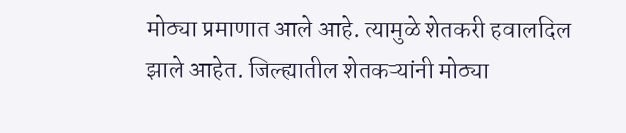मोठ्या प्रमाणात आले आहे. त्यामुळे शेतकरी हवालदिल झाले आहेत. जिल्ह्यातील शेतकऱ्यांनी मोठ्या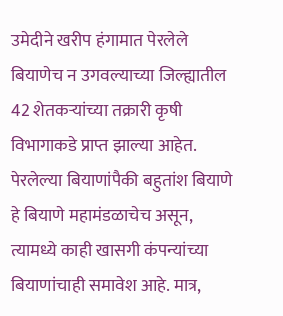उमेदीने खरीप हंगामात पेरलेले बियाणेच न उगवल्याच्या जिल्ह्यातील 42 शेतकऱ्यांच्या तक्रारी कृषी विभागाकडे प्राप्त झाल्या आहेत. पेरलेल्या बियाणांपैकी बहुतांश बियाणे हे बियाणे महामंडळाचेच असून, त्यामध्ये काही खासगी कंपन्यांच्या बियाणांचाही समावेश आहे. मात्र,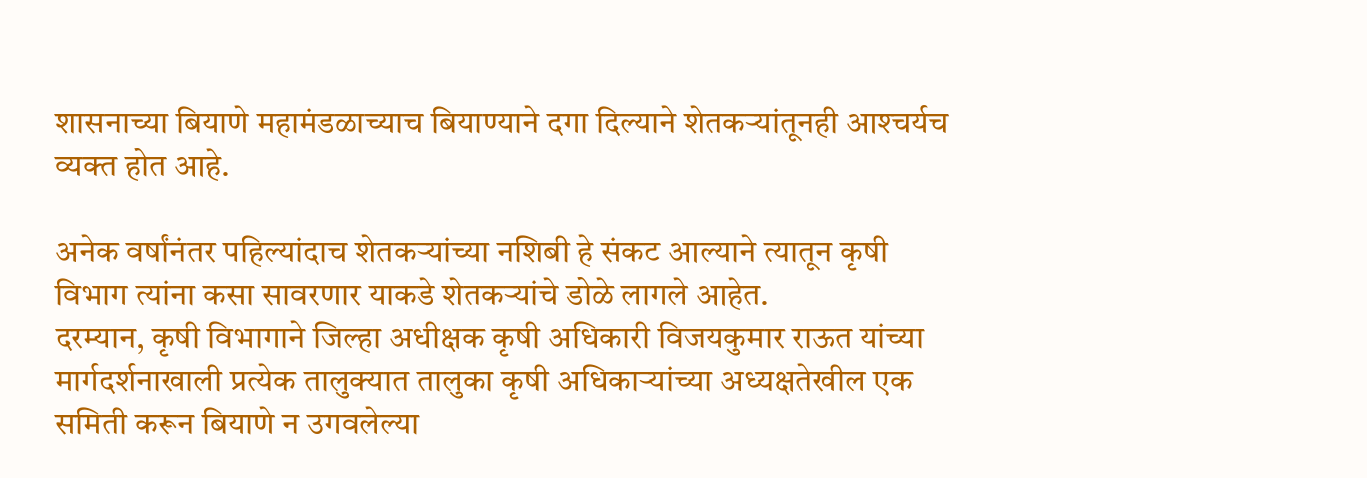शासनाच्या बियाणे महामंडळाच्याच बियाण्याने दगा दिल्याने शेतकऱ्यांतूनही आश्‍चर्यच व्यक्त होत आहे.

अनेक वर्षांनंतर पहिल्यांदाच शेतकऱ्यांच्या नशिबी हे संकट आल्याने त्यातून कृषी विभाग त्यांना कसा सावरणार याकडे शेतकऱ्यांचे डोळे लागले आहेत.
दरम्यान, कृषी विभागाने जिल्हा अधीक्षक कृषी अधिकारी विजयकुमार राऊत यांच्या मार्गदर्शनाखाली प्रत्येक तालुक्‍यात तालुका कृषी अधिकाऱ्यांच्या अध्यक्षतेखील एक समिती करून बियाणे न उगवलेल्या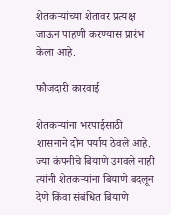शेतकऱ्यांच्या शेतावर प्रत्यक्ष जाऊन पाहणी करण्यास प्रारंभ केला आहे.

फौजदारी कारवाई

शेतकऱ्यांना भरपाईसाठी शासनाने दोन पर्याय ठेवले आहे. ज्या कंपनीचे बियाणे उगवले नाही त्यांनी शेतकऱ्यांना बियाणे बदलून देणे किंवा संबंधित बियाणे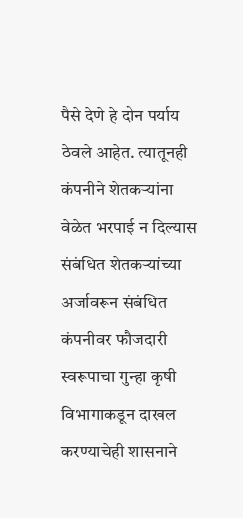पैसे देणे हे दोन पर्याय ठेवले आहेत. त्यातूनही कंपनीने शेतकऱ्यांना वेळेत भरपाई न दिल्यास संबंधित शेतकऱ्यांच्या अर्जावरून संबंधित कंपनीवर फौजदारी स्वरूपाचा गुन्हा कृषी विभागाकडून दाखल करण्याचेही शासनाने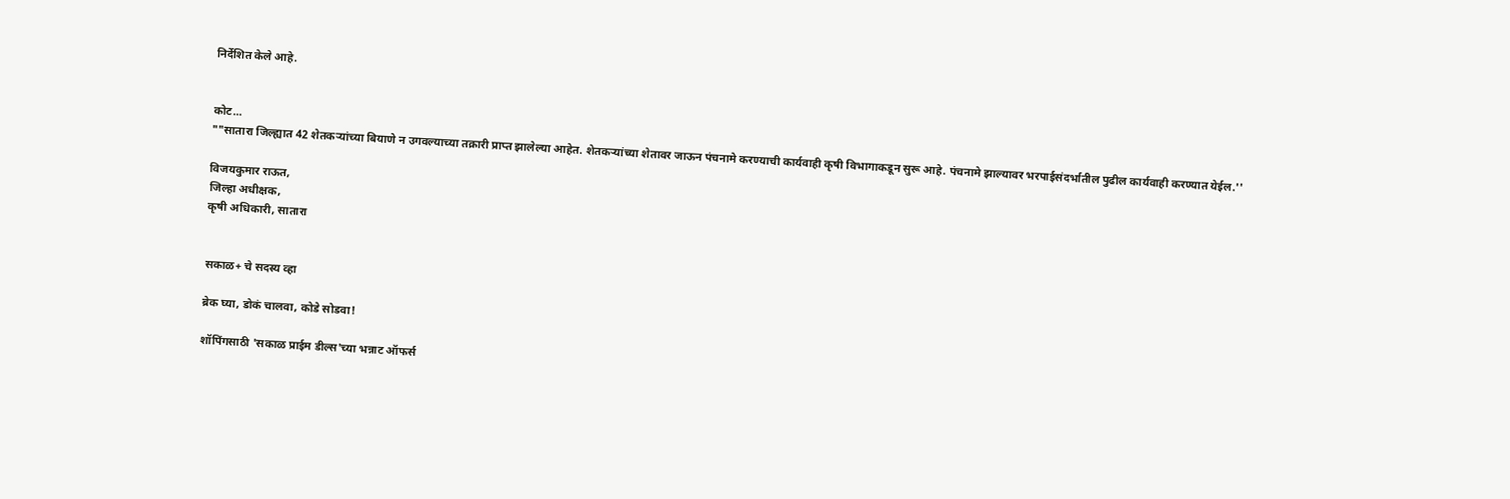निर्देशित केले आहे.


कोट...
""सातारा जिल्ह्यात 42 शेतकऱ्यांच्या बियाणे न उगवल्याच्या तक्रारी प्राप्त झालेल्या आहेत. शेतकऱ्यांच्या शेतावर जाऊन पंचनामे करण्याची कार्यवाही कृषी विभागाकडून सुरू आहे. पंचनामे झाल्यावर भरपाईसंदर्भातील पुढील कार्यवाही करण्यात येईल.''

विजयकुमार राऊत,
जिल्हा अधीक्षक,
कृषी अधिकारी, सातारा


सकाळ+ चे सदस्य व्हा

ब्रेक घ्या, डोकं चालवा, कोडे सोडवा!

शॉपिंगसाठी 'सकाळ प्राईम डील्स'च्या भन्नाट ऑफर्स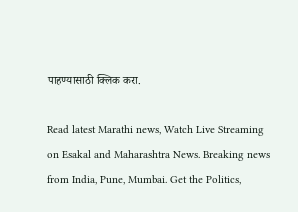पाहण्यासाठी क्लिक करा.

Read latest Marathi news, Watch Live Streaming on Esakal and Maharashtra News. Breaking news from India, Pune, Mumbai. Get the Politics,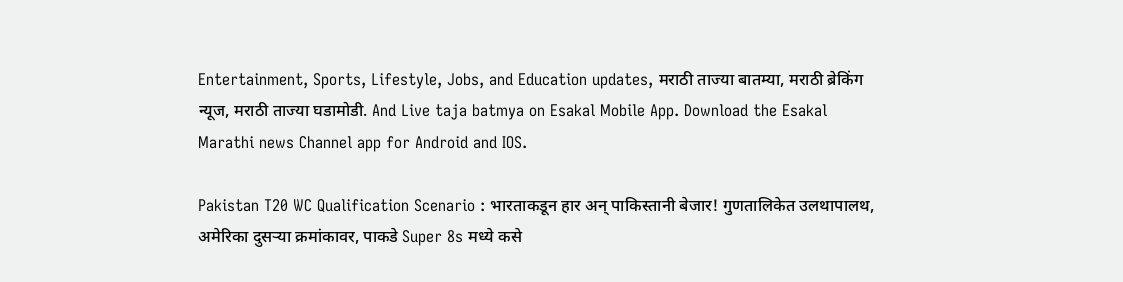Entertainment, Sports, Lifestyle, Jobs, and Education updates, मराठी ताज्या बातम्या, मराठी ब्रेकिंग न्यूज, मराठी ताज्या घडामोडी. And Live taja batmya on Esakal Mobile App. Download the Esakal Marathi news Channel app for Android and IOS.

Pakistan T20 WC Qualification Scenario : भारताकडून हार अन् पाकिस्तानी बेजार! गुणतालिकेत उलथापालथ, अमेरिका दुसऱ्या क्रमांकावर, पाकडे Super 8s मध्ये कसे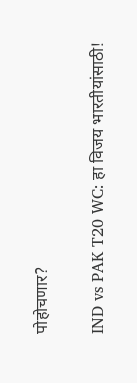पोहोचणार?

IND vs PAK T20 WC: हा विजय भारतीयांसाठी!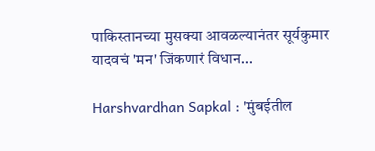पाकिस्तानच्या मुसक्या आवळल्यानंतर सूर्यकुमार यादवचं 'मन' जिंकणारं विधान...

Harshvardhan Sapkal : 'मुंबईतील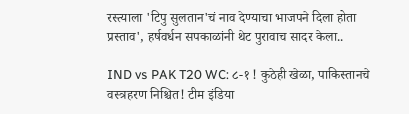रस्त्याला 'टिपु सुलतान'चं नाव देण्याचा भाजपने दिला होता प्रस्ताव', हर्षवर्धन सपकाळांनी थेट पुरावाच सादर केला..

IND vs PAK T20 WC: ८-१ ! कुठेही खेळा, पाकिस्तानचे वस्त्रहरण निश्चित! टीम इंडिया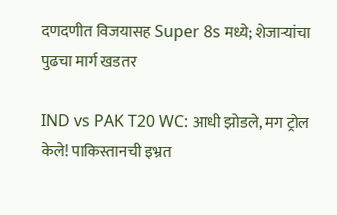दणदणीत विजयासह Super 8s मध्ये; शेजाऱ्यांचा पुढचा मार्ग खडतर

IND vs PAK T20 WC: आधी झोडले, मग ट्रोल केले! पाकिस्तानची इभ्रत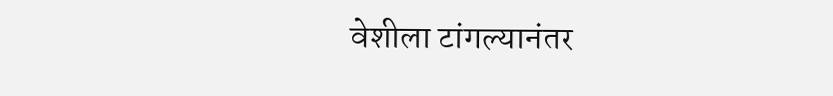वेशीला टांगल्यानंतर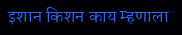इशान किशन काय म्हणाला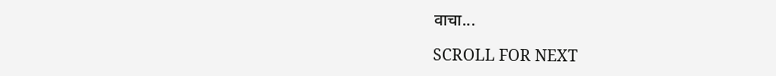वाचा...

SCROLL FOR NEXT